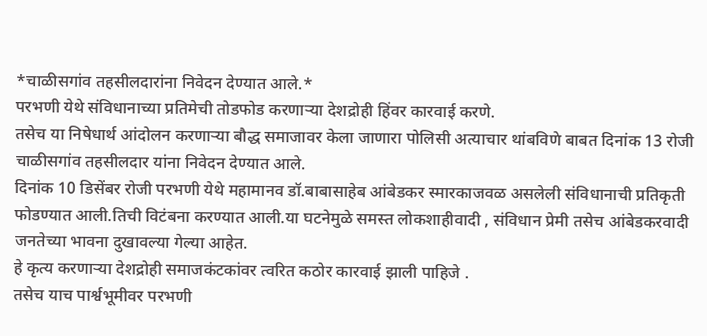*चाळीसगांव तहसीलदारांना निवेदन देण्यात आले.*
परभणी येथे संविधानाच्या प्रतिमेची तोडफोड करणाऱ्या देशद्रोही हिंवर कारवाई करणे.
तसेच या निषेधार्थ आंदोलन करणाऱ्या बौद्ध समाजावर केला जाणारा पोलिसी अत्याचार थांबविणे बाबत दिनांक 13 रोजी चाळीसगांव तहसीलदार यांना निवेदन देण्यात आले.
दिनांक 10 डिसेंबर रोजी परभणी येथे महामानव डॉ.बाबासाहेब आंबेडकर स्मारकाजवळ असलेली संविधानाची प्रतिकृती फोडण्यात आली.तिची विटंबना करण्यात आली.या घटनेमुळे समस्त लोकशाहीवादी , संविधान प्रेमी तसेच आंबेडकरवादी जनतेच्या भावना दुखावल्या गेल्या आहेत.
हे कृत्य करणाऱ्या देशद्रोही समाजकंटकांवर त्वरित कठोर कारवाई झाली पाहिजे .
तसेच याच पार्श्वभूमीवर परभणी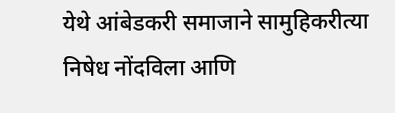येथे आंबेडकरी समाजाने सामुहिकरीत्या निषेध नोंदविला आणि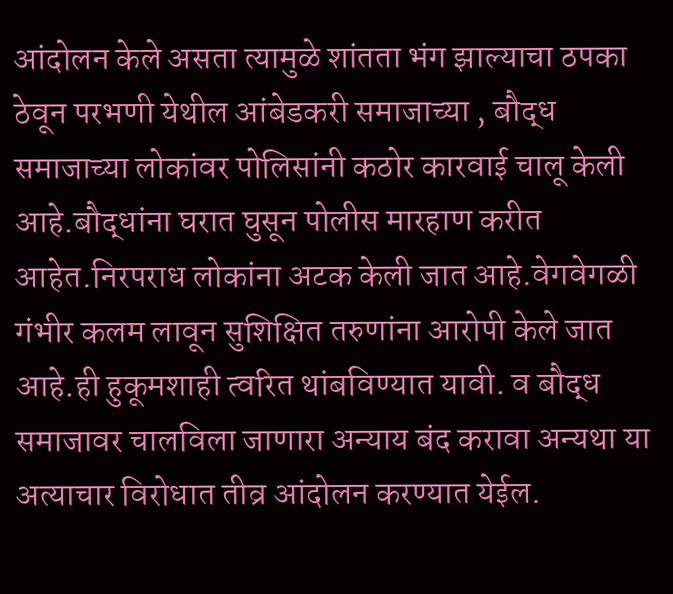आंदोलन केले असता त्यामुळे शांतता भंग झाल्याचा ठपका ठेवून परभणी येथील आंबेडकरी समाजाच्या , बौद्ध समाजाच्या लोकांवर पोलिसांनी कठोर कारवाई चालू केली आहे.बौद्धांना घरात घुसून पोलीस मारहाण करीत आहेत.निरपराध लोकांना अटक केली जात आहे.वेगवेगळी गंभीर कलम लावून सुशिक्षित तरुणांना आरोपी केले जात आहे.ही हुकूमशाही त्वरित थांबविण्यात यावी. व बौद्ध समाजावर चालविला जाणारा अन्याय बंद करावा अन्यथा या अत्याचार विरोधात तीव्र आंदोलन करण्यात येईल.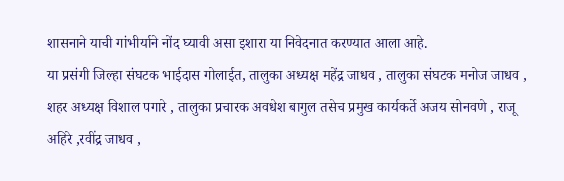शासनाने याची गांभीर्याने नोंद घ्यावी असा इशारा या निवेदनात करण्यात आला आहे.
या प्रसंगी जिल्हा संघटक भाईदास गोलाईत, तालुका अध्यक्ष महेंद्र जाधव , तालुका संघटक मनोज जाधव , शहर अध्यक्ष विशाल पगारे , तालुका प्रचारक अवधेश बागुल तसेच प्रमुख कार्यकर्ते अजय सोनवणे , राजू अहिरे ,रवींद्र जाधव ,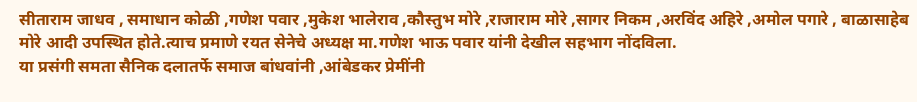सीताराम जाधव , समाधान कोळी ,गणेश पवार ,मुकेश भालेराव ,कौस्तुभ मोरे ,राजाराम मोरे ,सागर निकम ,अरविंद अहिरे ,अमोल पगारे , बाळासाहेब मोरे आदी उपस्थित होते.त्याच प्रमाणे रयत सेनेचे अध्यक्ष मा.गणेश भाऊ पवार यांनी देखील सहभाग नोंदविला.
या प्रसंगी समता सैनिक दलातर्फे समाज बांधवांनी ,आंबेडकर प्रेमींनी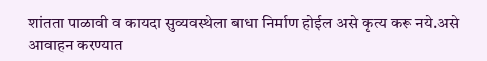शांतता पाळावी व कायदा सुव्यवस्थेला बाधा निर्माण होईल असे कृत्य करू नये.असे आवाहन करण्यात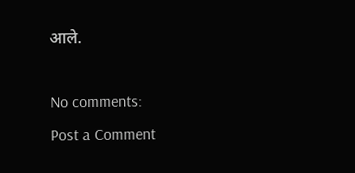आले.

No comments:
Post a Comment